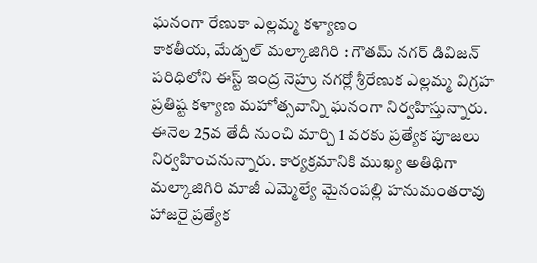ఘనంగా రేణుకా ఎల్లమ్మ కళ్యాణం
కాకతీయ, మేడ్చల్ మల్కాజిగిరి : గౌతమ్ నగర్ డివిజన్ పరిధిలోని ఈస్ట్ ఇంద్ర నెహ్రు నగర్లో శ్రీరేణుక ఎల్లమ్మ విగ్రహ ప్రతిష్ట కళ్యాణ మహోత్సవాన్ని ఘనంగా నిర్వహిస్తున్నారు. ఈనెల 25వ తేదీ నుంచి మార్చి 1 వరకు ప్రత్యేక పూజలు నిర్వహించనున్నారు. కార్యక్రమానికి ముఖ్య అతిథిగా మల్కాజిగిరి మాజీ ఎమ్మెల్యే మైనంపల్లి హనుమంతరావు హాజరై ప్రత్యేక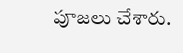పూజలు చేశారు.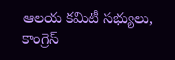ఆలయ కమిటీ సభ్యులు, కాంగ్రెస్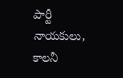పార్టీ నాయకులు, కాలనీ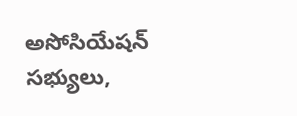అసోసియేషన్ సభ్యులు,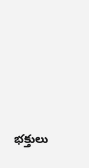భక్తులు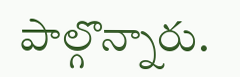పాల్గొన్నారు.